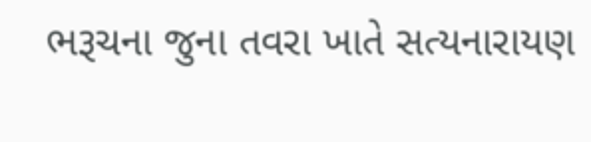ભરૂચના જુના તવરા ખાતે સત્યનારાયણ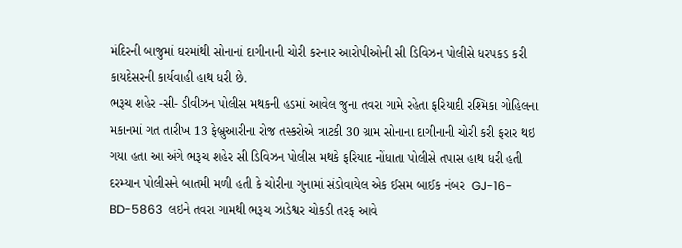મંદિરની બાજુમાં ઘરમાંથી સોનાનાં દાગીનાની ચોરી કરનાર આરોપીઓની સી ડિવિઝન પોલીસે ધરપકડ કરી કાયદેસરની કાર્યવાહી હાથ ધરી છે.
ભરૂચ શહેર -સી- ડીવીઝન પોલીસ મથકની હડમાં આવેલ જુના તવરા ગામે રહેતા ફરિયાદી રશ્મિકા ગોહિલના મકાનમાં ગત તારીખ 13 ફેબ્રુઆરીના રોજ તસ્કરોએ ત્રાટકી 30 ગ્રામ સોનાના દાગીનાની ચોરી કરી ફરાર થઇ ગયા હતા આ અંગે ભરૂચ શહેર સી ડિવિઝન પોલીસ મથકે ફરિયાદ નોંધાતા પોલીસે તપાસ હાથ ધરી હતી દરમ્યાન પોલીસને બાતમી મળી હતી કે ચોરીના ગુનામાં સંડોવાયેલ એક ઈસમ બાઈક નંબર  GJ-16-BD-5863  લઇને તવરા ગામથી ભરૂચ ઝાડેશ્વર ચોકડી તરફ આવે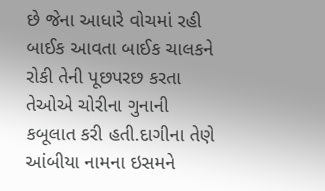છે જેના આધારે વોચમાં રહી બાઈક આવતા બાઈક ચાલકને રોકી તેની પૂછપરછ કરતા તેઓએ ચોરીના ગુનાની કબૂલાત કરી હતી.દાગીના તેણે આંબીયા નામના ઇસમને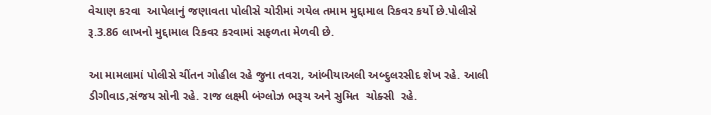વેચાણ કરવા  આપેલાનું જણાવતા પોલીસે ચોરીમાં ગયેલ તમામ મુદ્દામાલ રિકવર કર્યો છે.પોલીસે રૂ.3.86 લાખનો મુદ્દામાલ રિકવર કરવામાં સફળતા મેળવી છે.

આ મામલામાં પોલીસે ચીંતન ગોહીલ રહે જુના તવરા, આંબીયાઅલી અબ્દુલરસીદ શેખ રહે. આલી ડીગીવાડ,સંજય સોની રહે. રાજ લક્ષ્મી બંગ્લોઝ ભરૂચ અને સુમિત  ચોક્સી  રહે.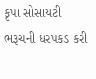કૃપા સોસાયટી ભરૂચની ધરપકડ કરી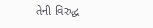તેની વિરુદ્ધ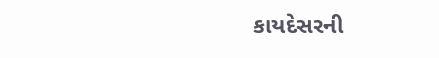કાયદેસરની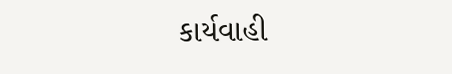કાર્યવાહી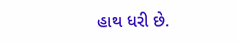હાથ ધરી છે.